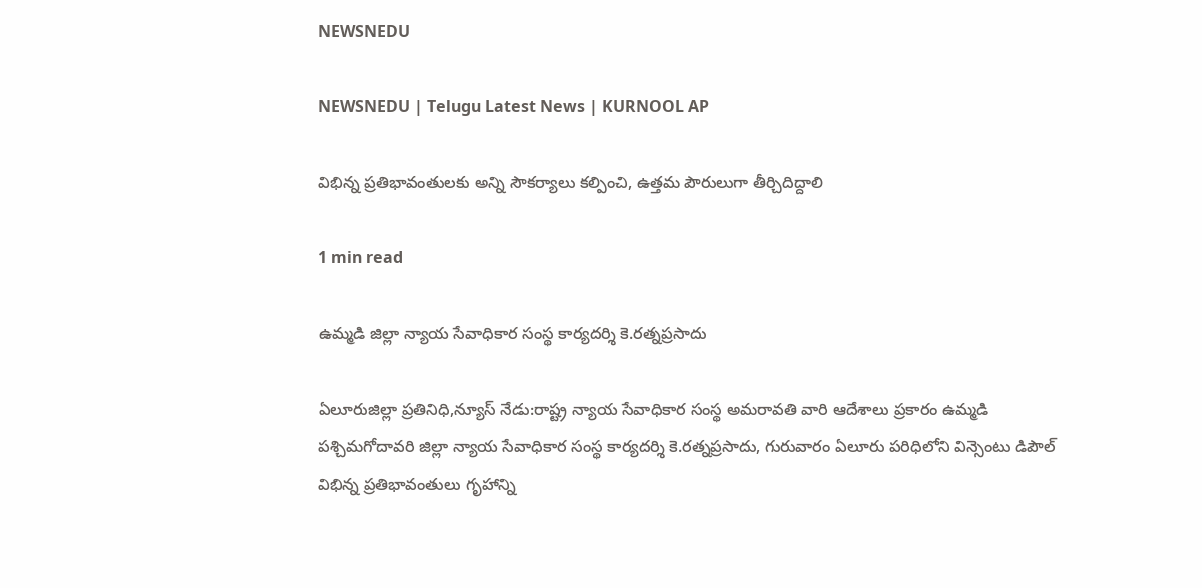NEWSNEDU

NEWSNEDU | Telugu Latest News | KURNOOL AP

విభిన్న ప్రతిభావంతులకు అన్ని సౌకర్యాలు కల్పించి, ఉత్తమ పౌరులుగా తీర్చిదిద్దాలి

1 min read

ఉమ్మడి జిల్లా న్యాయ సేవాధికార సంస్థ కార్యదర్శి కె.రత్నప్రసాదు

ఏలూరుజిల్లా ప్రతినిధి,న్యూస్ నేడు:రాష్ట్ర న్యాయ సేవాధికార సంస్థ అమరావతి వారి ఆదేశాలు ప్రకారం ఉమ్మడి పశ్చిమగోదావరి జిల్లా న్యాయ సేవాధికార సంస్థ కార్యదర్శి కె.రత్నప్రసాదు, గురువారం ఏలూరు పరిధిలోని విన్సెంటు డిపౌల్ విభిన్న ప్రతిభావంతులు గృహాన్ని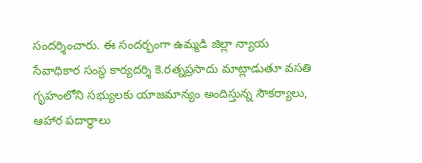సందర్శించారు. ఈ సందర్భంగా ఉమ్మడి జిల్లా న్యాయ సేవాధికార సంస్థ కార్యదర్శి కె.రత్నప్రసాదు మాట్లాడుతూ వసతి గృహంలోని సభ్యులకు యాజమాన్యం అందిస్తున్న సౌకర్యాలు, ఆహార పదార్థాలు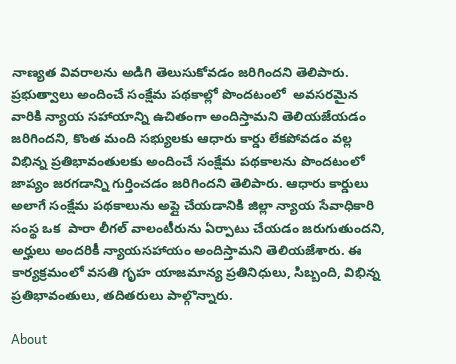నాణ్యత వివరాలను అడిగి తెలుసుకోవడం జరిగిందని తెలిపారు. ప్రభుత్వాలు అందించే సంక్షేమ పథకాల్లో పొందటంలో  అవసరమైన వారికి న్యాయ సహాయాన్ని ఉచితంగా అందిస్తామని తెలియజేయడం జరిగిందని, కొంత మంది సభ్యులకు ఆధారు కార్డు లేకపోవడం వల్ల విభిన్న ప్రతిభావంతులకు అందించే సంక్షేమ పథకాలను పొందటంలో జాప్యం జరగడాన్ని గుర్తించడం జరిగిందని తెలిపారు. ఆధారు కార్డులు అలాగే సంక్షేమ పథకాలును అప్లై చేయడానికి జిల్లా న్యాయ సేవాధికారి సంస్థ ఒక  పారా లీగల్ వాలంటీరును ఏర్పాటు చేయడం జరుగుతుందని, అర్హులు అందరికీ న్యాయసహాయం అందిస్తామని తెలియజేశారు. ఈ కార్యక్రమంలో వసతి గృహ యాజమాన్య ప్రతినిధులు, సిబ్బంది, విభిన్న ప్రతిభావంతులు, తదితరులు పాల్గొన్నారు.

About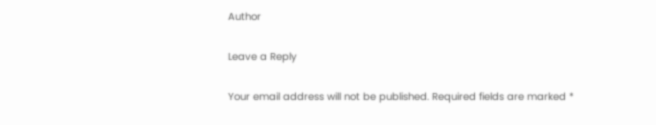Author

Leave a Reply

Your email address will not be published. Required fields are marked *